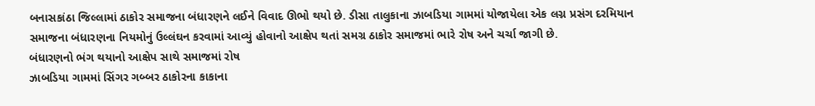બનાસકાંઠા જિલ્લામાં ઠાકોર સમાજના બંધારણને લઈને વિવાદ ઊભો થયો છે. ડીસા તાલુકાના ઝાબડિયા ગામમાં યોજાયેલા એક લગ્ન પ્રસંગ દરમિયાન સમાજના બંધારણના નિયમોનું ઉલ્લંઘન કરવામાં આવ્યું હોવાનો આક્ષેપ થતાં સમગ્ર ઠાકોર સમાજમાં ભારે રોષ અને ચર્ચા જાગી છે.
બંધારણનો ભંગ થયાનો આક્ષેપ સાથે સમાજમાં રોષ
ઝાબડિયા ગામમાં સિંગર ગબ્બર ઠાકોરના કાકાના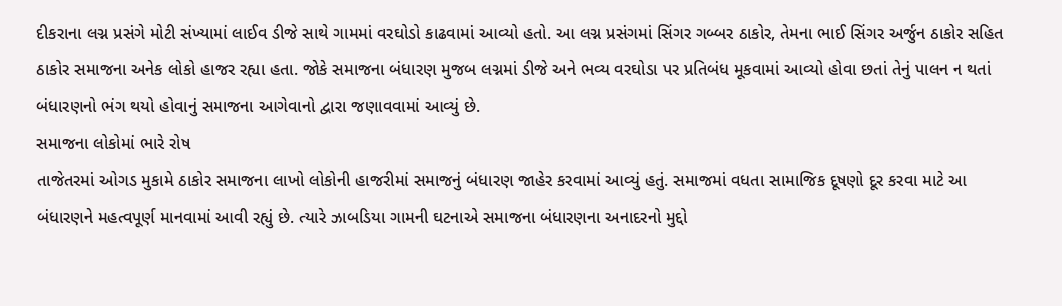દીકરાના લગ્ન પ્રસંગે મોટી સંખ્યામાં લાઈવ ડીજે સાથે ગામમાં વરઘોડો કાઢવામાં આવ્યો હતો. આ લગ્ન પ્રસંગમાં સિંગર ગબ્બર ઠાકોર, તેમના ભાઈ સિંગર અર્જુન ઠાકોર સહિત ઠાકોર સમાજના અનેક લોકો હાજર રહ્યા હતા. જોકે સમાજના બંધારણ મુજબ લગ્નમાં ડીજે અને ભવ્ય વરઘોડા પર પ્રતિબંધ મૂકવામાં આવ્યો હોવા છતાં તેનું પાલન ન થતાં બંધારણનો ભંગ થયો હોવાનું સમાજના આગેવાનો દ્વારા જણાવવામાં આવ્યું છે.
સમાજના લોકોમાં ભારે રોષ
તાજેતરમાં ઓગડ મુકામે ઠાકોર સમાજના લાખો લોકોની હાજરીમાં સમાજનું બંધારણ જાહેર કરવામાં આવ્યું હતું. સમાજમાં વધતા સામાજિક દૂષણો દૂર કરવા માટે આ બંધારણને મહત્વપૂર્ણ માનવામાં આવી રહ્યું છે. ત્યારે ઝાબડિયા ગામની ઘટનાએ સમાજના બંધારણના અનાદરનો મુદ્દો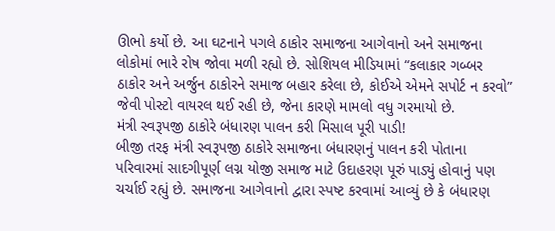ઊભો કર્યો છે. આ ઘટનાને પગલે ઠાકોર સમાજના આગેવાનો અને સમાજના લોકોમાં ભારે રોષ જોવા મળી રહ્યો છે. સોશિયલ મીડિયામાં “કલાકાર ગબ્બર ઠાકોર અને અર્જુન ઠાકોરને સમાજ બહાર કરેલા છે, કોઈએ એમને સપોર્ટ ન કરવો” જેવી પોસ્ટો વાયરલ થઈ રહી છે, જેના કારણે મામલો વધુ ગરમાયો છે.
મંત્રી સ્વરૂપજી ઠાકોરે બંધારણ પાલન કરી મિસાલ પૂરી પાડી!
બીજી તરફ મંત્રી સ્વરૂપજી ઠાકોરે સમાજના બંધારણનું પાલન કરી પોતાના પરિવારમાં સાદગીપૂર્ણ લગ્ન યોજી સમાજ માટે ઉદાહરણ પૂરું પાડ્યું હોવાનું પણ ચર્ચાઈ રહ્યું છે. સમાજના આગેવાનો દ્વારા સ્પષ્ટ કરવામાં આવ્યું છે કે બંધારણ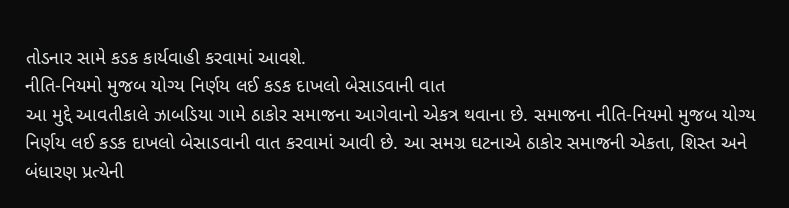તોડનાર સામે કડક કાર્યવાહી કરવામાં આવશે.
નીતિ-નિયમો મુજબ યોગ્ય નિર્ણય લઈ કડક દાખલો બેસાડવાની વાત
આ મુદ્દે આવતીકાલે ઝાબડિયા ગામે ઠાકોર સમાજના આગેવાનો એકત્ર થવાના છે. સમાજના નીતિ-નિયમો મુજબ યોગ્ય નિર્ણય લઈ કડક દાખલો બેસાડવાની વાત કરવામાં આવી છે. આ સમગ્ર ઘટનાએ ઠાકોર સમાજની એકતા, શિસ્ત અને બંધારણ પ્રત્યેની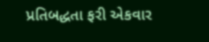પ્રતિબદ્ધતા ફરી એકવાર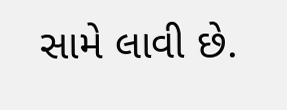સામે લાવી છે.